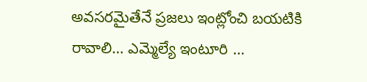అవసరమైతేనే ప్రజలు ఇంట్లోంచి బయటికి రావాలి… ఎమ్మెల్యే ఇంటూరి …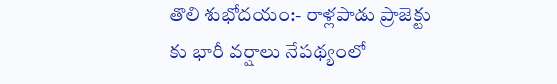తొలి శుభోదయం:- రాళ్లపాడు ప్రాజెక్టు కు భారీ వర్షాలు నేపథ్యంలో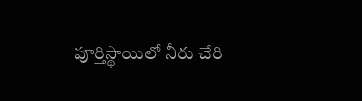పూర్తిస్థాయిలో నీరు చేరి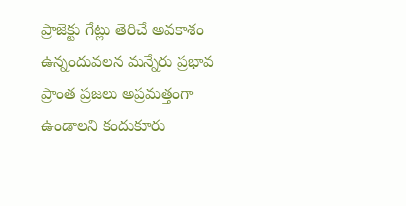ప్రాజెక్టు గేట్లు తెరిచే అవకాశం ఉన్నందువలన మన్నేరు ప్రభావ ప్రాంత ప్రజలు అప్రమత్తంగా ఉండాలని కందుకూరు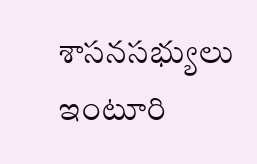శాసనసభ్యులు ఇంటూరి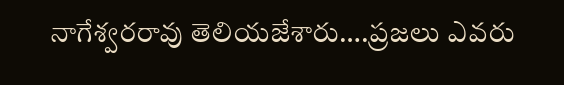నాగేశ్వరరావు తెలియజేశారు….ప్రజలు ఎవరు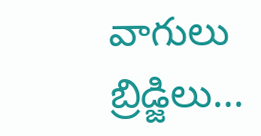వాగులు బ్రిడ్జిలు…